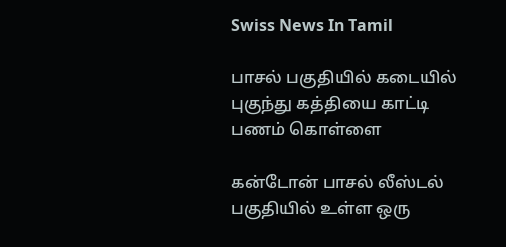Swiss News In Tamil

பாசல் பகுதியில் கடையில் புகுந்து கத்தியை காட்டி பணம் கொள்ளை

கன்டோன் பாசல் லீஸ்டல் பகுதியில் உள்ள ஒரு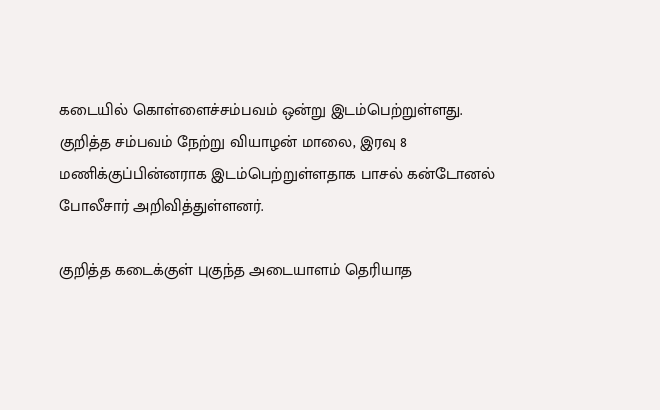கடையில் கொள்ளைச்சம்பவம் ஒன்று இடம்பெற்றுள்ளது. குறித்த சம்பவம் நேற்று வியாழன் மாலை, இரவு 8 மணிக்குப்பின்னராக இடம்பெற்றுள்ளதாக பாசல் கன்டோனல் போலீசார் அறிவித்துள்ளனர்.

குறித்த கடைக்குள் புகுந்த அடையாளம் தெரியாத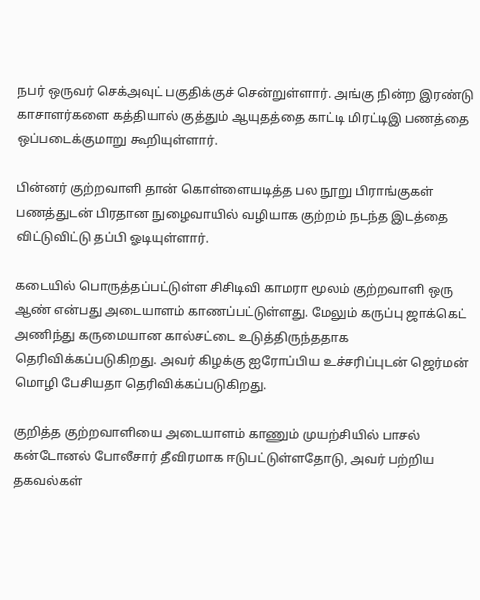நபர் ஒருவர் செக்அவுட் பகுதிக்குச் சென்றுள்ளார். அங்கு நின்ற இரண்டு காசாளர்களை கத்தியால் குத்தும் ஆயுதத்தை காட்டி மிரட்டிஇ பணத்தை ஒப்படைக்குமாறு கூறியுள்ளார்.

பின்னர் குற்றவாளி தான் கொள்ளையடித்த பல நூறு பிராங்குகள் பணத்துடன் பிரதான நுழைவாயில் வழியாக குற்றம் நடந்த இடத்தை விட்டுவிட்டு தப்பி ஓடியுள்ளார்.

கடையில் பொருத்தப்பட்டுள்ள சிசிடிவி காமரா மூலம் குற்றவாளி ஒரு ஆண் என்பது அடையாளம் காணப்பட்டுள்ளது. மேலும் கருப்பு ஜாக்கெட் அணிந்து கருமையான கால்சட்டை உடுத்திருந்ததாக தெரிவிக்கப்படுகிறது. அவர் கிழக்கு ஐரோப்பிய உச்சரிப்புடன் ஜெர்மன் மொழி பேசியதா தெரிவிக்கப்படுகிறது.

குறித்த குற்றவாளியை அடையாளம் காணும் முயற்சியில் பாசல் கன்டோனல் போலீசார் தீவிரமாக ஈடுபட்டுள்ளதோடு, அவர் பற்றிய தகவல்கள்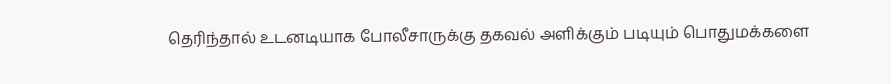தெரிந்தால் உடனடியாக போலீசாருக்கு தகவல் அளிக்கும் படியும் பொதுமக்களை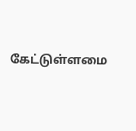கேட்டுள்ளமை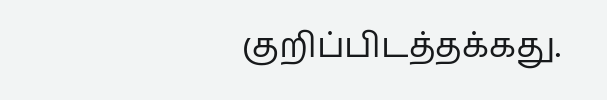குறிப்பிடத்தக்கது.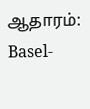ஆதாரம்: Basel-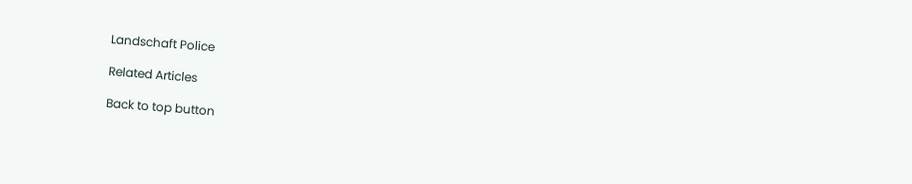Landschaft Police

Related Articles

Back to top button